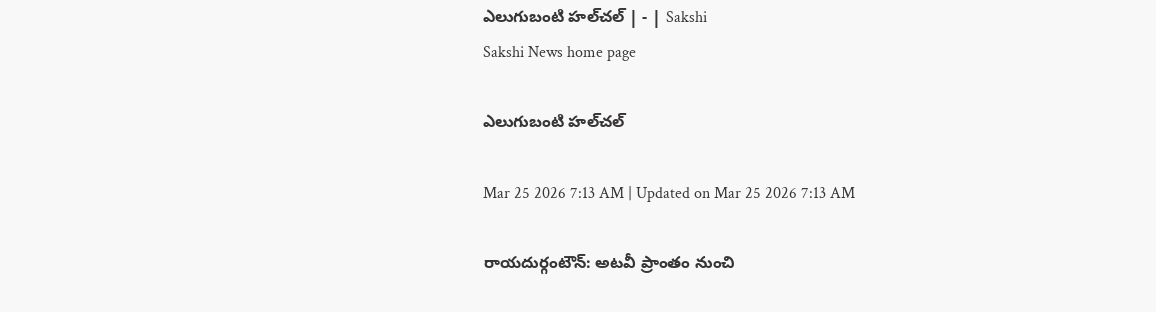ఎలుగుబంటి హల్‌చల్‌ | - | Sakshi
Sakshi News home page

ఎలుగుబంటి హల్‌చల్‌

Mar 25 2026 7:13 AM | Updated on Mar 25 2026 7:13 AM

రాయదుర్గంటౌన్‌: అటవీ ప్రాంతం నుంచి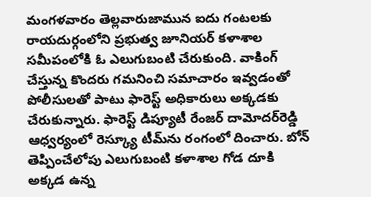మంగళవారం తెల్లవారుజామున ఐదు గంటలకు రాయదుర్గంలోని ప్రభుత్వ జూనియర్‌ కళాశాల సమీపంలోకి ఓ ఎలుగుబంటి చేరుకుంది. వాకింగ్‌ చేస్తున్న కొందరు గమనించి సమాచారం ఇవ్వడంతో పోలీసులతో పాటు ఫారెస్ట్‌ అధికారులు అక్కడకు చేరుకున్నారు. ఫారెస్ట్‌ డిప్యూటీ రేంజర్‌ దామోదర్‌రెడ్డి ఆధ్వర్యంలో రెస్క్యూ టీమ్‌ను రంగంలో దించారు. బోన్‌ తెప్పించేలోపు ఎలుగుబంటి కళాశాల గోడ దూకి అక్కడ ఉన్న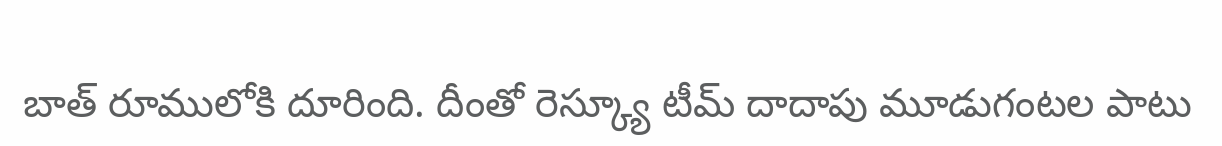బాత్‌ రూములోకి దూరింది. దీంతో రెస్క్యూ టీమ్‌ దాదాపు మూడుగంటల పాటు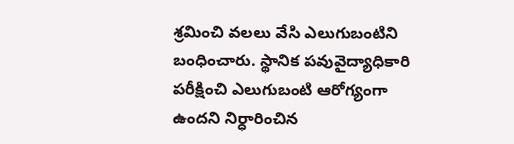శ్రమించి వలలు వేసి ఎలుగుబంటిని బంధించారు. స్థానిక పవువైద్యాధికారి పరీక్షించి ఎలుగుబంటి ఆరోగ్యంగా ఉందని నిర్ధారించిన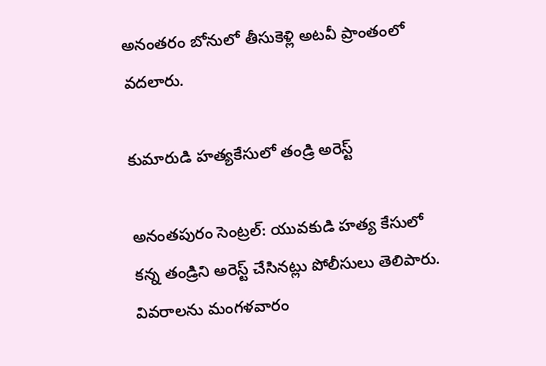అనంతరం బోనులో తీసుకెళ్లి అటవీ ప్రాంతంలో వదలారు.

కుమారుడి హత్యకేసులో తండ్రి అరెస్ట్‌

అనంతపురం సెంట్రల్‌: యువకుడి హత్య కేసులో కన్న తండ్రిని అరెస్ట్‌ చేసినట్లు పోలీసులు తెలిపారు. వివరాలను మంగళవారం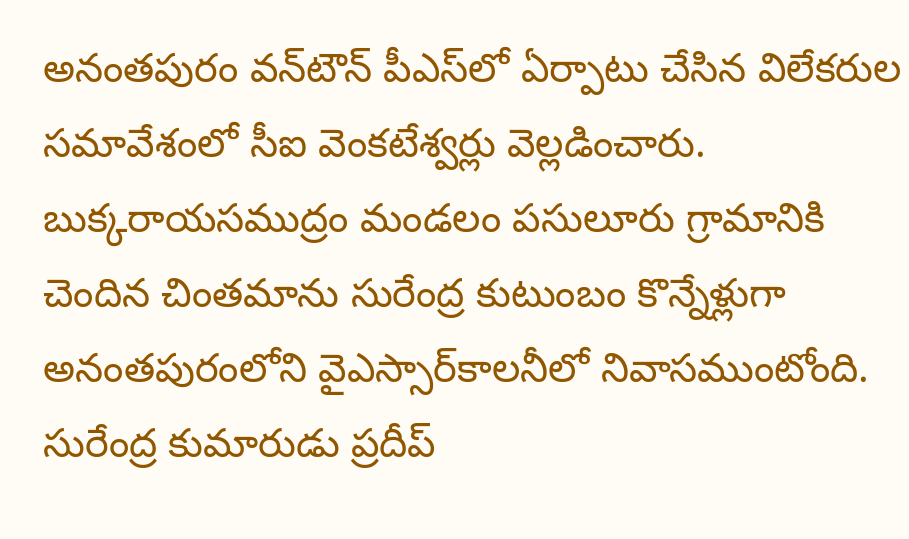అనంతపురం వన్‌టౌన్‌ పీఎస్‌లో ఏర్పాటు చేసిన విలేకరుల సమావేశంలో సీఐ వెంకటేశ్వర్లు వెల్లడించారు. బుక్కరాయసముద్రం మండలం పసులూరు గ్రామానికి చెందిన చింతమాను సురేంద్ర కుటుంబం కొన్నేళ్లుగా అనంతపురంలోని వైఎస్సార్‌కాలనీలో నివాసముంటోంది. సురేంద్ర కుమారుడు ప్రదీప్‌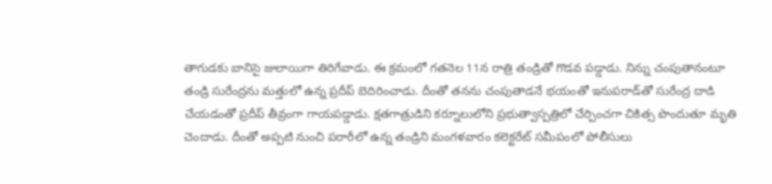తాగుడకు బానిసై జులాయిగా తిరిగేవాడు. ఈ క్రమంలో గతనెల 11న రాత్రి తండ్రితో గొడవ పడ్డాడు. నిన్ను చంపుతానంటూ తండ్రి సురేంద్రను మత్తులో ఉన్న ప్రదీప్‌ బెదిరించాడు. దీంతో తనను చంపుతాడనే భయంతో ఇనుపరాడ్‌తో సురేంద్ర దాడి చేయడంతో ప్రదీప్‌ తీవ్రంగా గాయపడ్డాడు. క్షతగాత్రుడిని కర్నూలులోని ప్రభుత్వాస్పత్రిలో చేర్పించగా చికిత్స పొందుతూ మృతి చెందాడు. దీంతో అప్పటి నుంచి పరారీలో ఉన్న తండ్రిని మంగళవారం కలెక్టరేట్‌ సమీపంలో పోలీసులు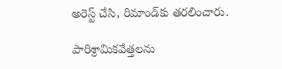అరెస్ట్‌ చేసి, రిమాండ్‌కు తరలించారు.

పారిశ్రామికవేత్తలను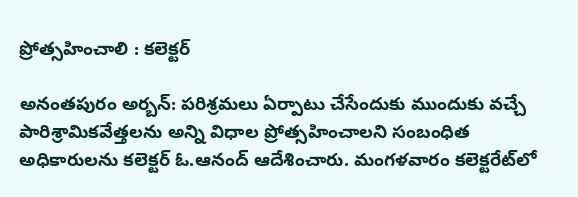ప్రోత్సహించాలి : కలెక్టర్‌

అనంతపురం అర్బన్‌: పరిశ్రమలు ఏర్పాటు చేసేందుకు ముందుకు వచ్చే పారిశ్రామికవేత్తలను అన్ని విధాల ప్రోత్సహించాలని సంబంధిత అధికారులను కలెక్టర్‌ ఓ.ఆనంద్‌ ఆదేశించారు. మంగళవారం కలెక్టరేట్‌లో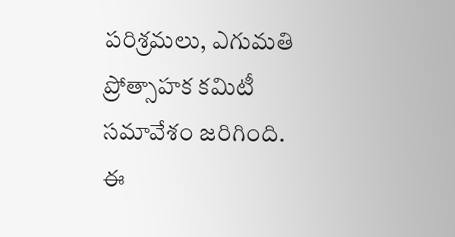పరిశ్రమలు, ఎగుమతి ప్రోత్సాహక కమిటీ సమావేశం జరిగింది. ఈ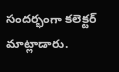సందర్భంగా కలెక్టర్‌ మాట్లాడారు.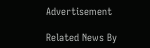Advertisement

Related News By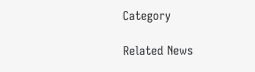Category

Related News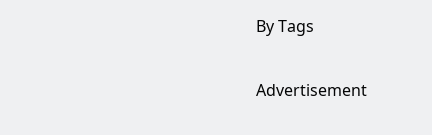By Tags

Advertisement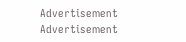Advertisement
Advertisement